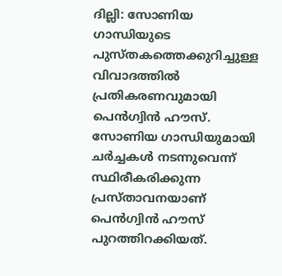ദില്ലി: സോണിയ ഗാന്ധിയുടെ പുസ്തകത്തെക്കുറിച്ചുള്ള വിവാദത്തിൽ പ്രതികരണവുമായി പെൻഗ്വിൻ ഹൗസ്. സോണിയ ഗാന്ധിയുമായി ചർച്ചകൾ നടന്നുവെന്ന് സ്ഥിരീകരിക്കുന്ന പ്രസ്താവനയാണ് പെൻഗ്വിൻ ഹൗസ് പുറത്തിറക്കിയത്.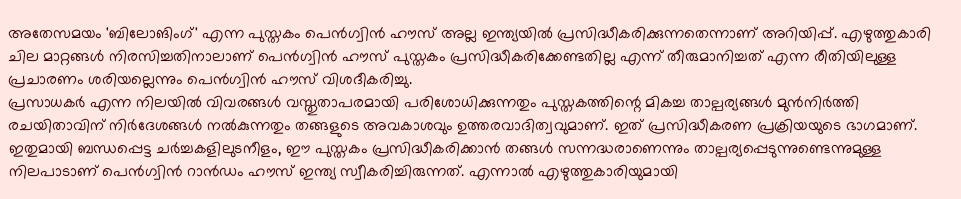അതേസമയം 'ബിലോങിംഗ്' എന്ന പുസ്തകം പെൻഗ്വിൻ ഹൗസ് അല്ല ഇന്ത്യയിൽ പ്രസിദ്ധീകരിക്കുന്നതെന്നാണ് അറിയിപ്പ്. എഴുത്തുകാരി ചില മാറ്റങ്ങൾ നിരസിച്ചതിനാലാണ് പെൻഗ്വിൻ ഹൗസ് പുസ്തകം പ്രസിദ്ധീകരിക്കേണ്ടതില്ല എന്ന് തീരുമാനിച്ചത് എന്ന രീതിയിലുള്ള പ്രചാരണം ശരിയല്ലെന്നും പെൻഗ്വിൻ ഹൗസ് വിശദീകരിച്ചു.
പ്രസാധകർ എന്ന നിലയിൽ വിവരങ്ങൾ വസ്തുതാപരമായി പരിശോധിക്കുന്നതും പുസ്തകത്തിന്റെ മികച്ച താല്പര്യങ്ങൾ മുൻനിർത്തി രചയിതാവിന് നിർദേശങ്ങൾ നൽകുന്നതും തങ്ങളുടെ അവകാശവും ഉത്തരവാദിത്വവുമാണ്. ഇത് പ്രസിദ്ധീകരണ പ്രക്രിയയുടെ ഭാഗമാണ്. ഇതുമായി ബന്ധപ്പെട്ട ചർച്ചകളിലുടനീളം, ഈ പുസ്തകം പ്രസിദ്ധീകരിക്കാൻ തങ്ങൾ സന്നദ്ധരാണെന്നും താല്പര്യപ്പെടുന്നുണ്ടെന്നുമുള്ള നിലപാടാണ് പെൻഗ്വിൻ റാൻഡം ഹൗസ് ഇന്ത്യ സ്വീകരിച്ചിരുന്നത്. എന്നാൽ എഴുത്തുകാരിയുമായി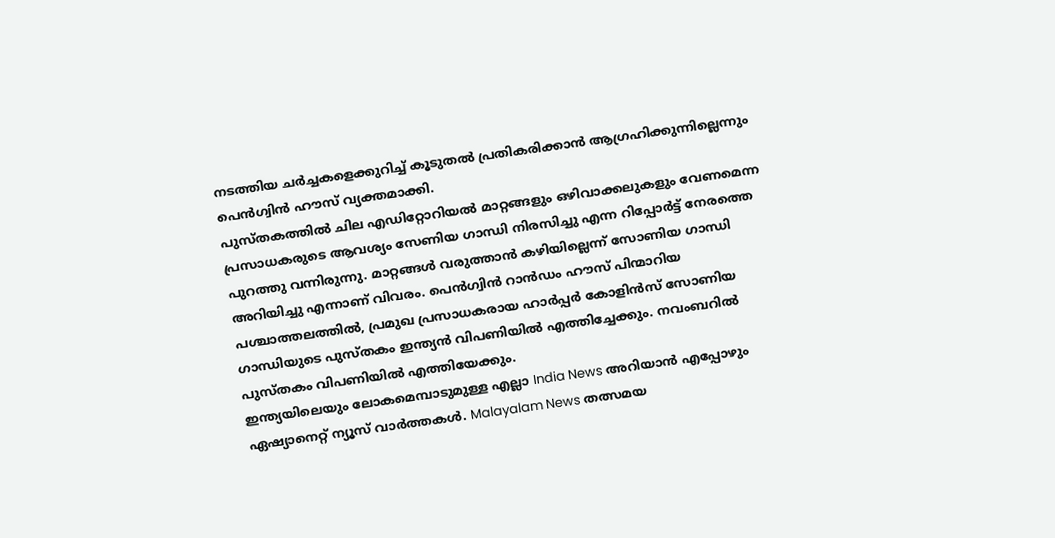നടത്തിയ ചർച്ചകളെക്കുറിച്ച് കൂടുതൽ പ്രതികരിക്കാൻ ആഗ്രഹിക്കുന്നില്ലെന്നും പെൻഗ്വിൻ ഹൗസ് വ്യക്തമാക്കി.
പുസ്തകത്തിൽ ചില എഡിറ്റോറിയൽ മാറ്റങ്ങളും ഒഴിവാക്കലുകളും വേണമെന്ന പ്രസാധകരുടെ ആവശ്യം സേണിയ ഗാന്ധി നിരസിച്ചു എന്ന റിപ്പോർട്ട് നേരത്തെ പുറത്തു വന്നിരുന്നു. മാറ്റങ്ങൾ വരുത്താൻ കഴിയില്ലെന്ന് സോണിയ ഗാന്ധി അറിയിച്ചു എന്നാണ് വിവരം. പെൻഗ്വിൻ റാൻഡം ഹൗസ് പിന്മാറിയ പശ്ചാത്തലത്തിൽ, പ്രമുഖ പ്രസാധകരായ ഹാർപ്പർ കോളിൻസ് സോണിയ ഗാന്ധിയുടെ പുസ്തകം ഇന്ത്യൻ വിപണിയിൽ എത്തിച്ചേക്കും. നവംബറിൽ പുസ്തകം വിപണിയിൽ എത്തിയേക്കും.
ഇന്ത്യയിലെയും ലോകമെമ്പാടുമുള്ള എല്ലാ India News അറിയാൻ എപ്പോഴും ഏഷ്യാനെറ്റ് ന്യൂസ് വാർത്തകൾ. Malayalam News തത്സമയ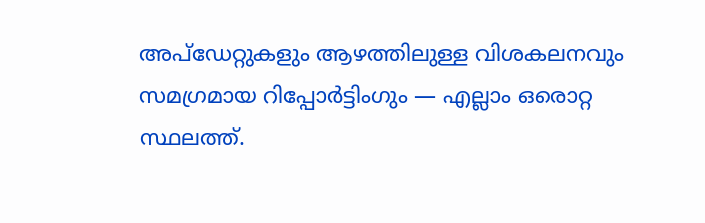അപ്ഡേറ്റുകളും ആഴത്തിലുള്ള വിശകലനവും സമഗ്രമായ റിപ്പോർട്ടിംഗും — എല്ലാം ഒരൊറ്റ സ്ഥലത്ത്.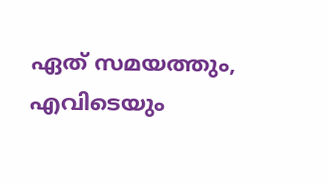ഏത് സമയത്തും, എവിടെയും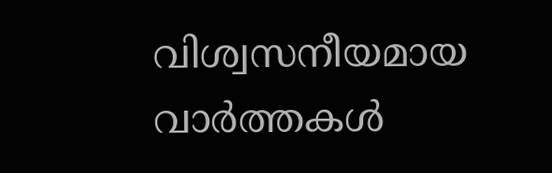വിശ്വസനീയമായ വാർത്തകൾ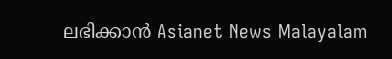ലഭിക്കാൻ Asianet News Malayalam